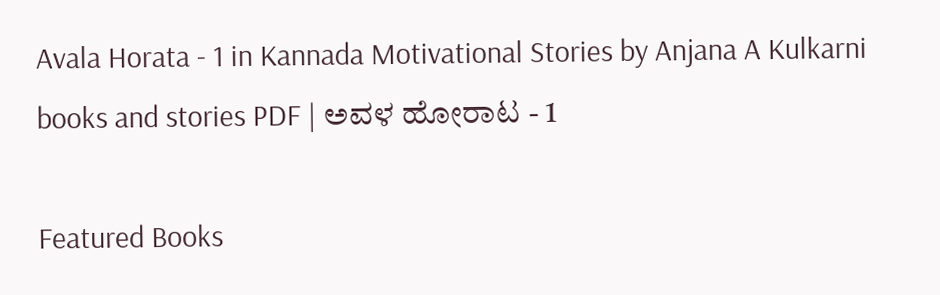Avala Horata - 1 in Kannada Motivational Stories by Anjana A Kulkarni books and stories PDF | ಅವಳ ಹೋರಾಟ - 1

Featured Books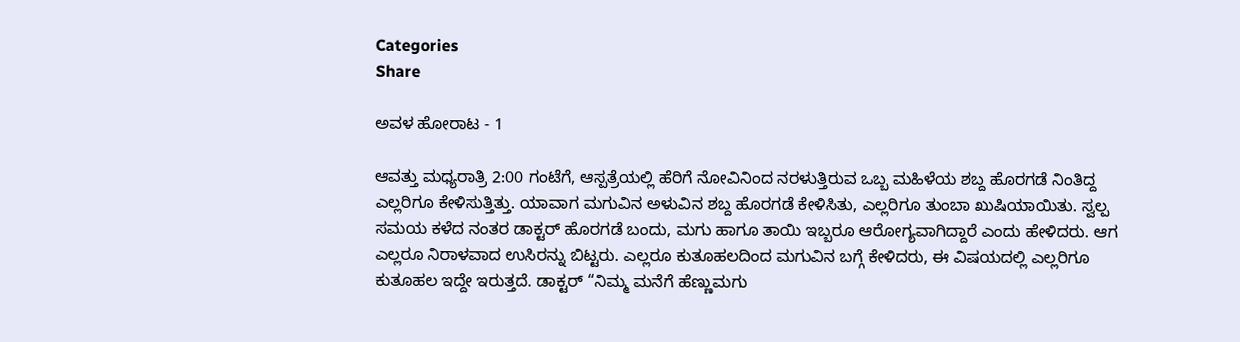Categories
Share

ಅವಳ ಹೋರಾಟ - 1

ಆವತ್ತು ಮಧ್ಯರಾತ್ರಿ 2:00 ಗಂಟೆಗೆ, ಆಸ್ಪತ್ರೆಯಲ್ಲಿ ಹೆರಿಗೆ ನೋವಿನಿಂದ ನರಳುತ್ತಿರುವ ಒಬ್ಬ ಮಹಿಳೆಯ ಶಬ್ದ ಹೊರಗಡೆ ನಿಂತಿದ್ದ ಎಲ್ಲರಿಗೂ ಕೇಳಿಸುತ್ತಿತ್ತು. ಯಾವಾಗ ಮಗುವಿನ ಅಳುವಿನ ಶಬ್ದ ಹೊರಗಡೆ ಕೇಳಿಸಿತು, ಎಲ್ಲರಿಗೂ ತುಂಬಾ ಖುಷಿಯಾಯಿತು. ಸ್ವಲ್ಪ ಸಮಯ ಕಳೆದ ನಂತರ ಡಾಕ್ಟರ್ ಹೊರಗಡೆ ಬಂದು, ಮಗು ಹಾಗೂ ತಾಯಿ ಇಬ್ಬರೂ ಆರೋಗ್ಯವಾಗಿದ್ದಾರೆ ಎಂದು ಹೇಳಿದರು. ಆಗ ಎಲ್ಲರೂ ನಿರಾಳವಾದ ಉಸಿರನ್ನು ಬಿಟ್ಟರು. ಎಲ್ಲರೂ ಕುತೂಹಲದಿಂದ ಮಗುವಿನ ಬಗ್ಗೆ ಕೇಳಿದರು, ಈ ವಿಷಯದಲ್ಲಿ ಎಲ್ಲರಿಗೂ ಕುತೂಹಲ ಇದ್ದೇ ಇರುತ್ತದೆ. ಡಾಕ್ಟರ್ “ನಿಮ್ಮ ಮನೆಗೆ ಹೆಣ್ಣುಮಗು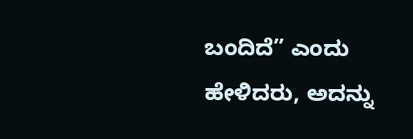ಬಂದಿದೆ” ಎಂದು ಹೇಳಿದರು, ಅದನ್ನು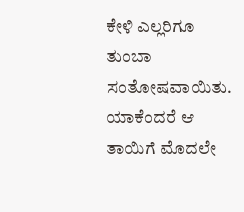ಕೇಳಿ ಎಲ್ಲರಿಗೂ ತುಂಬಾ ಸಂತೋಷವಾಯಿತು. ಯಾಕೆಂದರೆ ಆ ತಾಯಿಗೆ ಮೊದಲೇ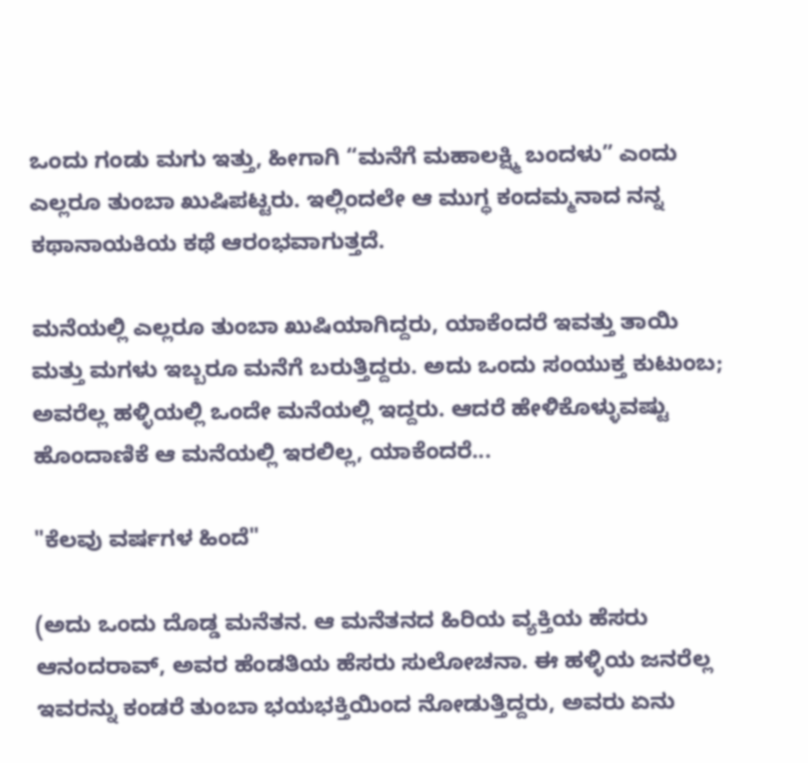ಒಂದು ಗಂಡು ಮಗು ಇತ್ತು, ಹೀಗಾಗಿ “ಮನೆಗೆ ಮಹಾಲಕ್ಷ್ಮಿ ಬಂದಳು” ಎಂದು ಎಲ್ಲರೂ ತುಂಬಾ ಖುಷಿಪಟ್ಟರು. ಇಲ್ಲಿಂದಲೇ ಆ ಮುಗ್ಧ ಕಂದಮ್ಮನಾದ ನನ್ನ ಕಥಾನಾಯಕಿಯ ಕಥೆ ಆರಂಭವಾಗುತ್ತದೆ.

ಮನೆಯಲ್ಲಿ ಎಲ್ಲರೂ ತುಂಬಾ ಖುಷಿಯಾಗಿದ್ದರು, ಯಾಕೆಂದರೆ ಇವತ್ತು ತಾಯಿ ಮತ್ತು ಮಗಳು ಇಬ್ಬರೂ ಮನೆಗೆ ಬರುತ್ತಿದ್ದರು. ಅದು ಒಂದು ಸಂಯುಕ್ತ ಕುಟುಂಬ; ಅವರೆಲ್ಲ ಹಳ್ಳಿಯಲ್ಲಿ ಒಂದೇ ಮನೆಯಲ್ಲಿ ಇದ್ದರು. ಆದರೆ ಹೇಳಿಕೊಳ್ಳುವಷ್ಟು ಹೊಂದಾಣಿಕೆ ಆ ಮನೆಯಲ್ಲಿ ಇರಲಿಲ್ಲ, ಯಾಕೆಂದರೆ...

"ಕೆಲವು ವರ್ಷಗಳ ಹಿಂದೆ"

(ಅದು ಒಂದು ದೊಡ್ಡ ಮನೆತನ. ಆ ಮನೆತನದ ಹಿರಿಯ ವ್ಯಕ್ತಿಯ ಹೆಸರು ಆನಂದರಾವ್, ಅವರ ಹೆಂಡತಿಯ ಹೆಸರು ಸುಲೋಚನಾ. ಈ ಹಳ್ಳಿಯ ಜನರೆಲ್ಲ ಇವರನ್ನು ಕಂಡರೆ ತುಂಬಾ ಭಯಭಕ್ತಿಯಿಂದ ನೋಡುತ್ತಿದ್ದರು, ಅವರು ಏನು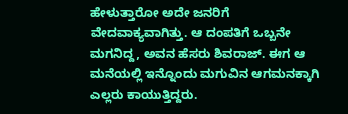ಹೇಳುತ್ತಾರೋ ಅದೇ ಜನರಿಗೆ ವೇದವಾಕ್ಯವಾಗಿತ್ತು. ಆ ದಂಪತಿಗೆ ಒಬ್ಬನೇ ಮಗನಿದ್ದ, ಅವನ ಹೆಸರು ಶಿವರಾಜ್. ಈಗ ಆ ಮನೆಯಲ್ಲಿ ಇನ್ನೊಂದು ಮಗುವಿನ ಆಗಮನಕ್ಕಾಗಿ ಎಲ್ಲರು ಕಾಯುತ್ತಿದ್ದರು.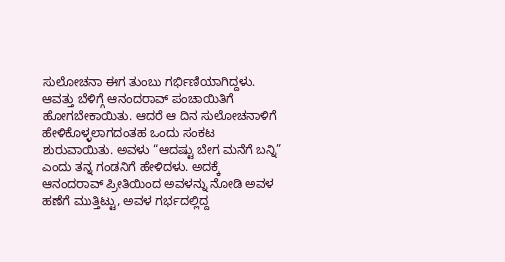ಸುಲೋಚನಾ ಈಗ ತುಂಬು ಗರ್ಭಿಣಿಯಾಗಿದ್ದಳು. ಆವತ್ತು ಬೆಳಿಗ್ಗೆ ಆನಂದರಾವ್ ಪಂಚಾಯಿತಿಗೆ ಹೋಗಬೇಕಾಯಿತು. ಆದರೆ ಆ ದಿನ ಸುಲೋಚನಾಳಿಗೆ ಹೇಳಿಕೊಳ್ಳಲಾಗದಂತಹ ಒಂದು ಸಂಕಟ ಶುರುವಾಯಿತು. ಅವಳು “ಆದಷ್ಟು ಬೇಗ ಮನೆಗೆ ಬನ್ನಿ” ಎಂದು ತನ್ನ ಗಂಡನಿಗೆ ಹೇಳಿದಳು. ಅದಕ್ಕೆ ಆನಂದರಾವ್ ಪ್ರೀತಿಯಿಂದ ಅವಳನ್ನು ನೋಡಿ ಅವಳ ಹಣೆಗೆ ಮುತ್ತಿಟ್ಟು, ಅವಳ ಗರ್ಭದಲ್ಲಿದ್ದ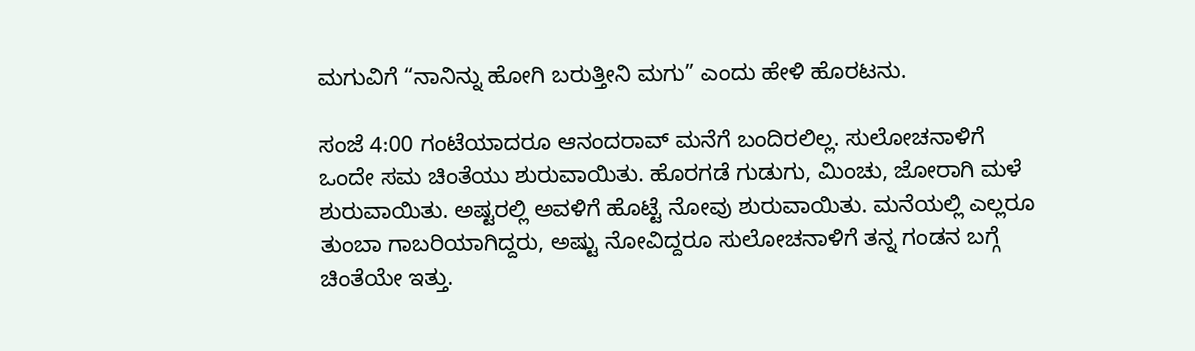ಮಗುವಿಗೆ “ನಾನಿನ್ನು ಹೋಗಿ ಬರುತ್ತೀನಿ ಮಗು” ಎಂದು ಹೇಳಿ ಹೊರಟನು.

ಸಂಜೆ 4:00 ಗಂಟೆಯಾದರೂ ಆನಂದರಾವ್ ಮನೆಗೆ ಬಂದಿರಲಿಲ್ಲ. ಸುಲೋಚನಾಳಿಗೆ ಒಂದೇ ಸಮ ಚಿಂತೆಯು ಶುರುವಾಯಿತು. ಹೊರಗಡೆ ಗುಡುಗು, ಮಿಂಚು, ಜೋರಾಗಿ ಮಳೆ ಶುರುವಾಯಿತು. ಅಷ್ಟರಲ್ಲಿ ಅವಳಿಗೆ ಹೊಟ್ಟೆ ನೋವು ಶುರುವಾಯಿತು. ಮನೆಯಲ್ಲಿ ಎಲ್ಲರೂ ತುಂಬಾ ಗಾಬರಿಯಾಗಿದ್ದರು, ಅಷ್ಟು ನೋವಿದ್ದರೂ ಸುಲೋಚನಾಳಿಗೆ ತನ್ನ ಗಂಡನ ಬಗ್ಗೆ ಚಿಂತೆಯೇ ಇತ್ತು.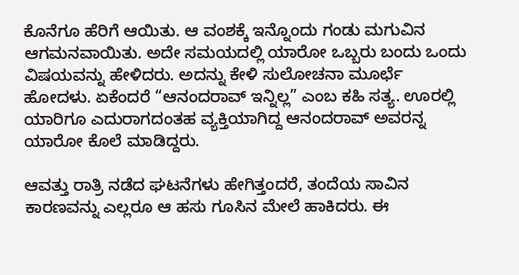ಕೊನೆಗೂ ಹೆರಿಗೆ ಆಯಿತು. ಆ ವಂಶಕ್ಕೆ ಇನ್ನೊಂದು ಗಂಡು ಮಗುವಿನ ಆಗಮನವಾಯಿತು. ಅದೇ ಸಮಯದಲ್ಲಿ ಯಾರೋ ಒಬ್ಬರು ಬಂದು ಒಂದು ವಿಷಯವನ್ನು ಹೇಳಿದರು. ಅದನ್ನು ಕೇಳಿ ಸುಲೋಚನಾ ಮೂರ್ಛೆ ಹೋದಳು. ಏಕೆಂದರೆ “ಆನಂದರಾವ್ ಇನ್ನಿಲ್ಲ” ಎಂಬ ಕಹಿ ಸತ್ಯ. ಊರಲ್ಲಿ ಯಾರಿಗೂ ಎದುರಾಗದಂತಹ ವ್ಯಕ್ತಿಯಾಗಿದ್ದ ಆನಂದರಾವ್ ಅವರನ್ನ ಯಾರೋ ಕೊಲೆ ಮಾಡಿದ್ದರು.

ಆವತ್ತು ರಾತ್ರಿ ನಡೆದ ಘಟನೆಗಳು ಹೇಗಿತ್ತಂದರೆ, ತಂದೆಯ ಸಾವಿನ ಕಾರಣವನ್ನು ಎಲ್ಲರೂ ಆ ಹಸು ಗೂಸಿನ ಮೇಲೆ ಹಾಕಿದರು. ಈ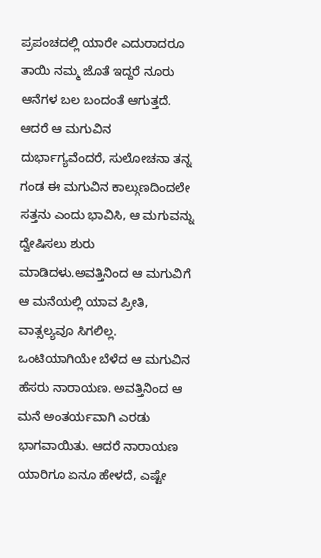ಪ್ರಪಂಚದಲ್ಲಿ ಯಾರೇ ಎದುರಾದರೂ ತಾಯಿ ನಮ್ಮ ಜೊತೆ ಇದ್ದರೆ ನೂರು ಆನೆಗಳ ಬಲ ಬಂದಂತೆ ಆಗುತ್ತದೆ. ಆದರೆ ಆ ಮಗುವಿನ ದುರ್ಭಾಗ್ಯವೆಂದರೆ, ಸುಲೋಚನಾ ತನ್ನ ಗಂಡ ಈ ಮಗುವಿನ ಕಾಲ್ಗುಣದಿಂದಲೇ ಸತ್ತನು ಎಂದು ಭಾವಿಸಿ, ಆ ಮಗುವನ್ನು ದ್ವೇಷಿಸಲು ಶುರು ಮಾಡಿದಳು.ಅವತ್ತಿನಿಂದ ಆ ಮಗುವಿಗೆ ಆ ಮನೆಯಲ್ಲಿ ಯಾವ ಪ್ರೀತಿ, ವಾತ್ಸಲ್ಯವೂ ಸಿಗಲಿಲ್ಲ. ಒಂಟಿಯಾಗಿಯೇ ಬೆಳೆದ ಆ ಮಗುವಿನ ಹೆಸರು ನಾರಾಯಣ. ಅವತ್ತಿನಿಂದ ಆ ಮನೆ ಅಂತರ್ಯವಾಗಿ ಎರಡು ಭಾಗವಾಯಿತು. ಆದರೆ ನಾರಾಯಣ ಯಾರಿಗೂ ಏನೂ ಹೇಳದೆ, ಎಷ್ಟೇ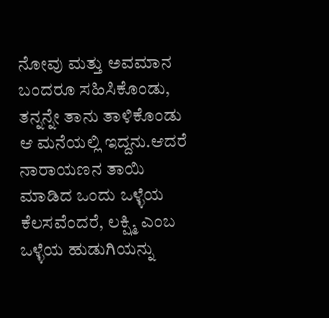ನೋವು ಮತ್ತು ಅವಮಾನ ಬಂದರೂ ಸಹಿಸಿಕೊಂಡು, ತನ್ನನ್ನೇ ತಾನು ತಾಳಿಕೊಂಡು ಆ ಮನೆಯಲ್ಲಿ ಇದ್ದನು.ಆದರೆ ನಾರಾಯಣನ ತಾಯಿ ಮಾಡಿದ ಒಂದು ಒಳ್ಳೆಯ ಕೆಲಸವೆಂದರೆ, ಲಕ್ಷ್ಮಿ ಎಂಬ ಒಳ್ಳೆಯ ಹುಡುಗಿಯನ್ನು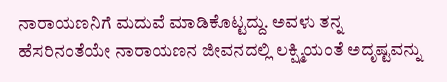ನಾರಾಯಣನಿಗೆ ಮದುವೆ ಮಾಡಿಕೊಟ್ಟದ್ದು. ಅವಳು ತನ್ನ ಹೆಸರಿನಂತೆಯೇ ನಾರಾಯಣನ ಜೀವನದಲ್ಲಿ ಲಕ್ಷ್ಮಿಯಂತೆ ಅದೃಷ್ಟವನ್ನು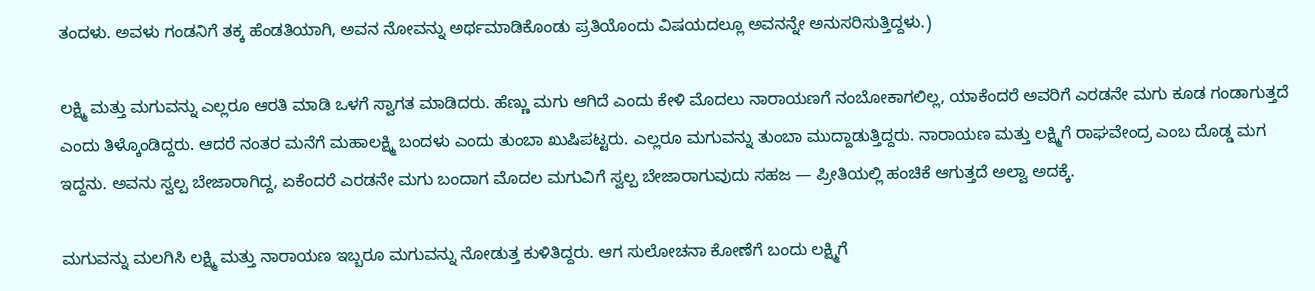ತಂದಳು. ಅವಳು ಗಂಡನಿಗೆ ತಕ್ಕ ಹೆಂಡತಿಯಾಗಿ, ಅವನ ನೋವನ್ನು ಅರ್ಥಮಾಡಿಕೊಂಡು ಪ್ರತಿಯೊಂದು ವಿಷಯದಲ್ಲೂ ಅವನನ್ನೇ ಅನುಸರಿಸುತ್ತಿದ್ದಳು.)

ಲಕ್ಷ್ಮಿ ಮತ್ತು ಮಗುವನ್ನು ಎಲ್ಲರೂ ಆರತಿ ಮಾಡಿ ಒಳಗೆ ಸ್ವಾಗತ ಮಾಡಿದರು. ಹೆಣ್ಣು ಮಗು ಆಗಿದೆ ಎಂದು ಕೇಳಿ ಮೊದಲು ನಾರಾಯಣಗೆ ನಂಬೋಕಾಗಲಿಲ್ಲ, ಯಾಕೆಂದರೆ ಅವರಿಗೆ ಎರಡನೇ ಮಗು ಕೂಡ ಗಂಡಾಗುತ್ತದೆ ಎಂದು ತಿಳ್ಕೊಂಡಿದ್ದರು. ಆದರೆ ನಂತರ ಮನೆಗೆ ಮಹಾಲಕ್ಷ್ಮಿ ಬಂದಳು ಎಂದು ತುಂಬಾ ಖುಷಿಪಟ್ಟರು. ಎಲ್ಲರೂ ಮಗುವನ್ನು ತುಂಬಾ ಮುದ್ದಾಡುತ್ತಿದ್ದರು. ನಾರಾಯಣ ಮತ್ತು ಲಕ್ಷ್ಮಿಗೆ ರಾಘವೇಂದ್ರ ಎಂಬ ದೊಡ್ಡ ಮಗ ಇದ್ದನು. ಅವನು ಸ್ವಲ್ಪ ಬೇಜಾರಾಗಿದ್ದ, ಏಕೆಂದರೆ ಎರಡನೇ ಮಗು ಬಂದಾಗ ಮೊದಲ ಮಗುವಿಗೆ ಸ್ವಲ್ಪ ಬೇಜಾರಾಗುವುದು ಸಹಜ — ಪ್ರೀತಿಯಲ್ಲಿ ಹಂಚಿಕೆ ಆಗುತ್ತದೆ ಅಲ್ವಾ ಅದಕ್ಕೆ.

ಮಗುವನ್ನು ಮಲಗಿಸಿ ಲಕ್ಷ್ಮಿ ಮತ್ತು ನಾರಾಯಣ ಇಬ್ಬರೂ ಮಗುವನ್ನು ನೋಡುತ್ತ ಕುಳಿತಿದ್ದರು. ಆಗ ಸುಲೋಚನಾ ಕೋಣೆಗೆ ಬಂದು ಲಕ್ಷ್ಮಿಗೆ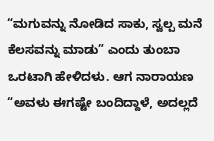“ಮಗುವನ್ನು ನೋಡಿದ ಸಾಕು, ಸ್ವಲ್ಪ ಮನೆ ಕೆಲಸವನ್ನು ಮಾಡು” ಎಂದು ತುಂಬಾ ಒರಟಾಗಿ ಹೇಳಿದಳು. ಆಗ ನಾರಾಯಣ “ಅವಳು ಈಗಷ್ಟೇ ಬಂದಿದ್ದಾಳೆ, ಅದಲ್ಲದೆ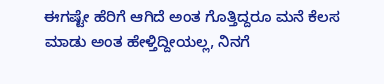ಈಗಷ್ಟೇ ಹೆರಿಗೆ ಆಗಿದೆ ಅಂತ ಗೊತ್ತಿದ್ದರೂ ಮನೆ ಕೆಲಸ ಮಾಡು ಅಂತ ಹೇಳ್ತಿದ್ದೀಯಲ್ಲ, ನಿನಗೆ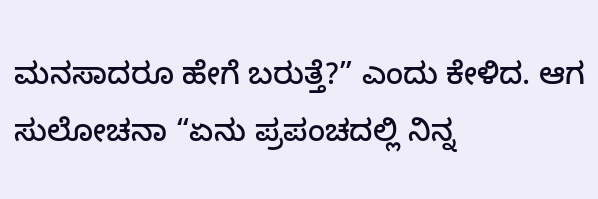ಮನಸಾದರೂ ಹೇಗೆ ಬರುತ್ತೆ?” ಎಂದು ಕೇಳಿದ. ಆಗ ಸುಲೋಚನಾ “ಏನು ಪ್ರಪಂಚದಲ್ಲಿ ನಿನ್ನ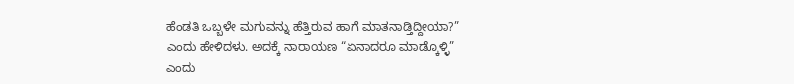ಹೆಂಡತಿ ಒಬ್ಬಳೇ ಮಗುವನ್ನು ಹೆತ್ತಿರುವ ಹಾಗೆ ಮಾತನಾಡ್ತಿದ್ದೀಯಾ?” ಎಂದು ಹೇಳಿದಳು. ಅದಕ್ಕೆ ನಾರಾಯಣ “ಏನಾದರೂ ಮಾಡ್ಕೊಳ್ಳಿ” ಎಂದು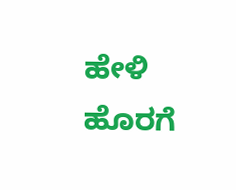ಹೇಳಿ ಹೊರಗೆ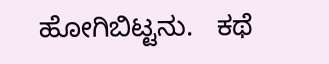ಹೋಗಿಬಿಟ್ಟನು.   ಕಥೆ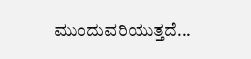ಮುಂದುವರಿಯುತ್ತದೆ...